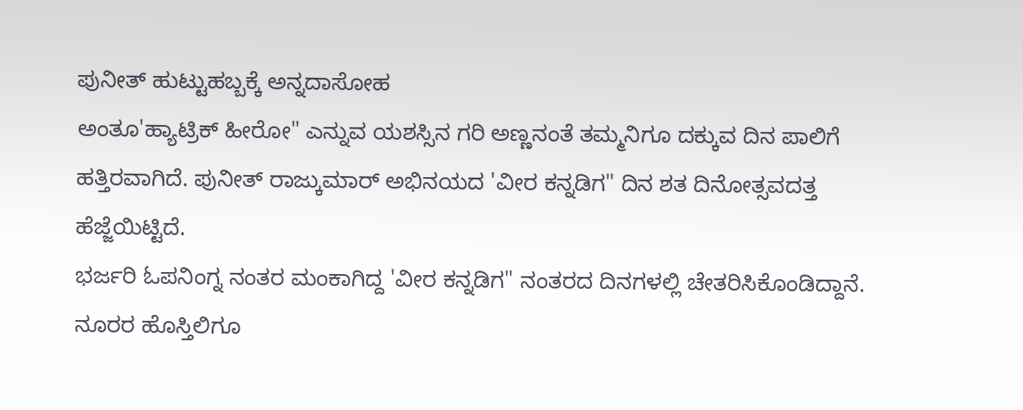ಪುನೀತ್ ಹುಟ್ಟುಹಬ್ಬಕ್ಕೆ ಅನ್ನದಾಸೋಹ
ಅಂತೂ'ಹ್ಯಾಟ್ರಿಕ್ ಹೀರೋ" ಎನ್ನುವ ಯಶಸ್ಸಿನ ಗರಿ ಅಣ್ಣನಂತೆ ತಮ್ಮನಿಗೂ ದಕ್ಕುವ ದಿನ ಪಾಲಿಗೆ ಹತ್ತಿರವಾಗಿದೆ. ಪುನೀತ್ ರಾಜ್ಕುಮಾರ್ ಅಭಿನಯದ 'ವೀರ ಕನ್ನಡಿಗ" ದಿನ ಶತ ದಿನೋತ್ಸವದತ್ತ ಹೆಜ್ಜೆಯಿಟ್ಟಿದೆ.
ಭರ್ಜರಿ ಓಪನಿಂಗ್ನ ನಂತರ ಮಂಕಾಗಿದ್ದ 'ವೀರ ಕನ್ನಡಿಗ" ನಂತರದ ದಿನಗಳಲ್ಲಿ ಚೇತರಿಸಿಕೊಂಡಿದ್ದಾನೆ. ನೂರರ ಹೊಸ್ತಿಲಿಗೂ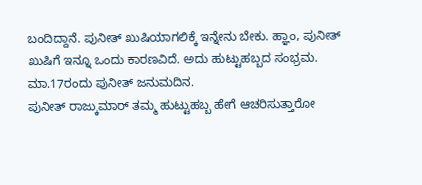ಬಂದಿದ್ದಾನೆ. ಪುನೀತ್ ಖುಷಿಯಾಗಲಿಕ್ಕೆ ಇನ್ನೇನು ಬೇಕು. ಹ್ಞಾಂ, ಪುನೀತ್ ಖುಷಿಗೆ ಇನ್ನೂ ಒಂದು ಕಾರಣವಿದೆ. ಅದು ಹುಟ್ಟುಹಬ್ಬದ ಸಂಭ್ರಮ. ಮಾ.17ರಂದು ಪುನೀತ್ ಜನುಮದಿನ.
ಪುನೀತ್ ರಾಜ್ಕುಮಾರ್ ತಮ್ಮ ಹುಟ್ಟುಹಬ್ಬ ಹೇಗೆ ಆಚರಿಸುತ್ತಾರೋ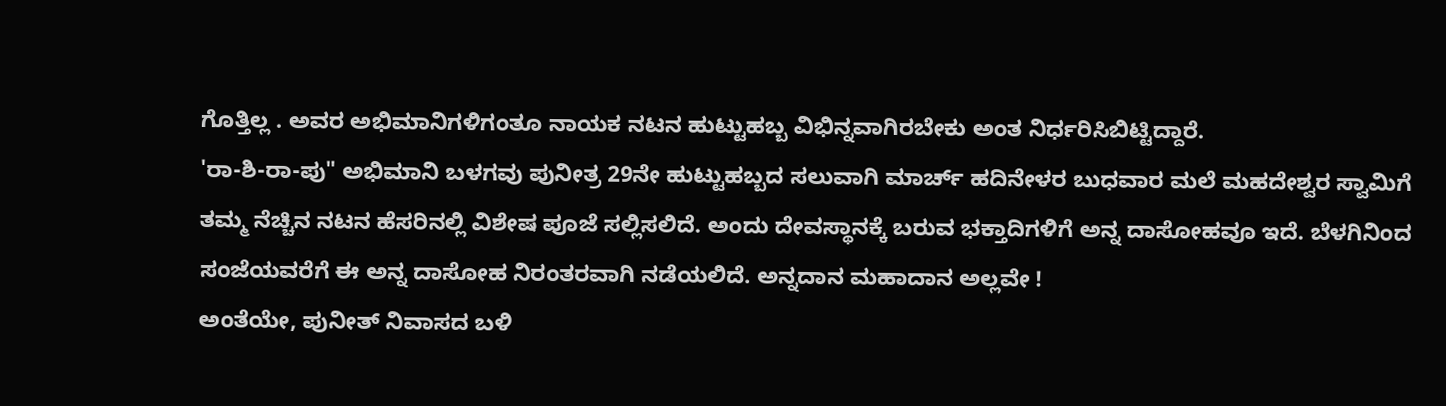ಗೊತ್ತಿಲ್ಲ . ಅವರ ಅಭಿಮಾನಿಗಳಿಗಂತೂ ನಾಯಕ ನಟನ ಹುಟ್ಟುಹಬ್ಬ ವಿಭಿನ್ನವಾಗಿರಬೇಕು ಅಂತ ನಿರ್ಧರಿಸಿಬಿಟ್ಟಿದ್ದಾರೆ.
'ರಾ-ಶಿ-ರಾ-ಪು" ಅಭಿಮಾನಿ ಬಳಗವು ಪುನೀತ್ರ 29ನೇ ಹುಟ್ಟುಹಬ್ಬದ ಸಲುವಾಗಿ ಮಾರ್ಚ್ ಹದಿನೇಳರ ಬುಧವಾರ ಮಲೆ ಮಹದೇಶ್ವರ ಸ್ವಾಮಿಗೆ ತಮ್ಮ ನೆಚ್ಚಿನ ನಟನ ಹೆಸರಿನಲ್ಲಿ ವಿಶೇಷ ಪೂಜೆ ಸಲ್ಲಿಸಲಿದೆ. ಅಂದು ದೇವಸ್ಥಾನಕ್ಕೆ ಬರುವ ಭಕ್ತಾದಿಗಳಿಗೆ ಅನ್ನ ದಾಸೋಹವೂ ಇದೆ. ಬೆಳಗಿನಿಂದ ಸಂಜೆಯವರೆಗೆ ಈ ಅನ್ನ ದಾಸೋಹ ನಿರಂತರವಾಗಿ ನಡೆಯಲಿದೆ. ಅನ್ನದಾನ ಮಹಾದಾನ ಅಲ್ಲವೇ !
ಅಂತೆಯೇ, ಪುನೀತ್ ನಿವಾಸದ ಬಳಿ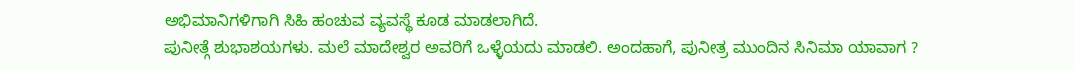ಅಭಿಮಾನಿಗಳಿಗಾಗಿ ಸಿಹಿ ಹಂಚುವ ವ್ಯವಸ್ಥೆ ಕೂಡ ಮಾಡಲಾಗಿದೆ.
ಪುನೀತ್ಗೆ ಶುಭಾಶಯಗಳು. ಮಲೆ ಮಾದೇಶ್ವರ ಅವರಿಗೆ ಒಳ್ಳೆಯದು ಮಾಡಲಿ. ಅಂದಹಾಗೆ, ಪುನೀತ್ರ ಮುಂದಿನ ಸಿನಿಮಾ ಯಾವಾಗ ?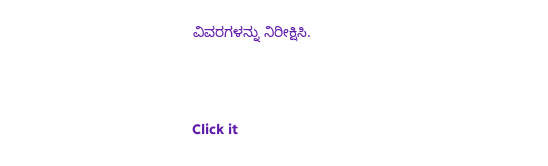ವಿವರಗಳನ್ನು ನಿರೀಕ್ಷಿಸಿ.


Click it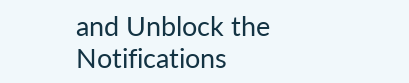and Unblock the Notifications